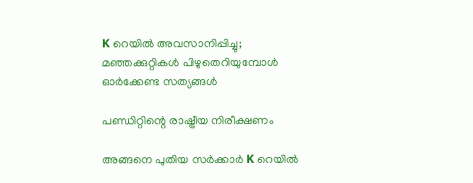K റെയിൽ അവസാനിപ്പിച്ചു; മഞ്ഞക്കുറ്റികൾ പിഴുതെറിയുമ്പോൾ ഓർക്കേണ്ട സത്യങ്ങൾ

പണ്ഡിറ്റിന്റെ രാഷ്ട്രീയ നിരീക്ഷണം

അങ്ങനെ പുതിയ സർക്കാർ K റെയിൽ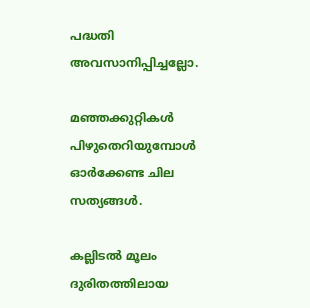പദ്ധതി അവസാനിപ്പിച്ചല്ലോ.

മഞ്ഞക്കുറ്റികൾ പിഴുതെറിയുമ്പോൾ ഓർക്കേണ്ട ചില സത്യങ്ങൾ.

കല്ലിടൽ മൂലം ദുരിതത്തിലായ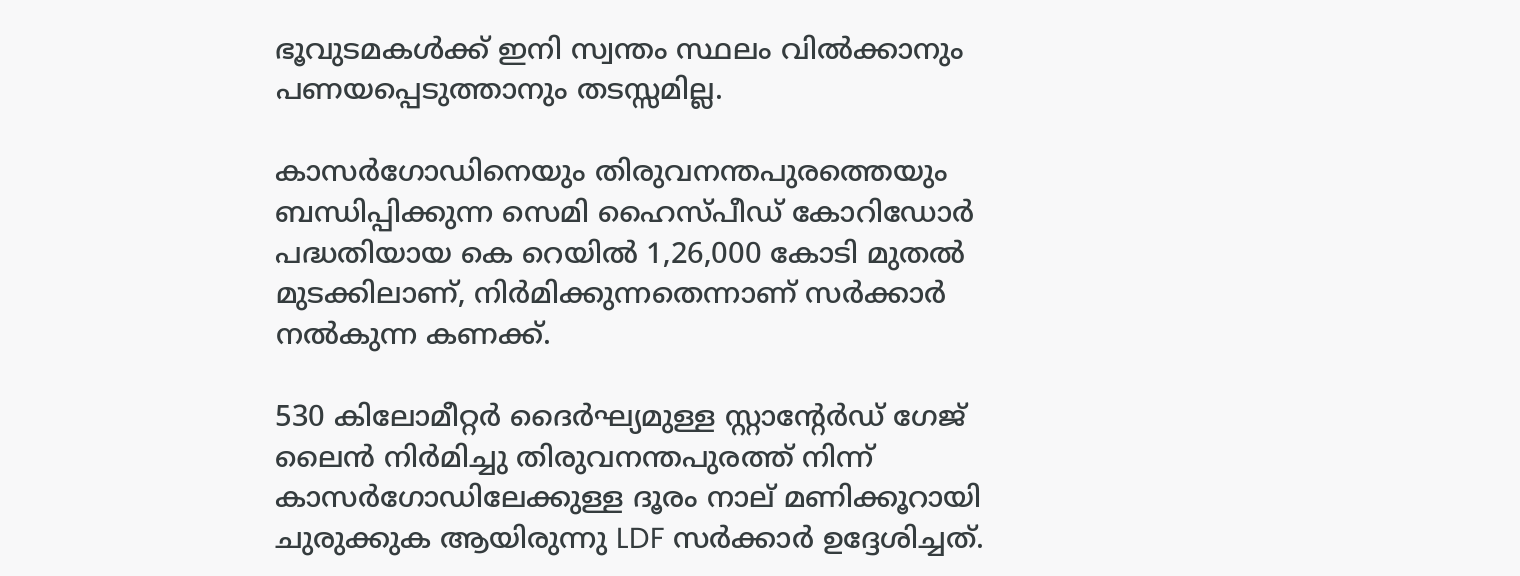ഭൂവുടമകൾക്ക് ഇനി സ്വന്തം സ്ഥലം വിൽക്കാനും പണയപ്പെടുത്താനും തടസ്സമില്ല.

കാസർഗോഡിനെയും തിരുവനന്തപുരത്തെയും ബന്ധിപ്പിക്കുന്ന സെമി ഹൈസ്പീഡ് കോറിഡോർ പദ്ധതിയായ കെ റെയിൽ 1,26,000 കോടി മുതൽ മുടക്കിലാണ്, നിർമിക്കുന്നതെന്നാണ് സർക്കാർ നൽകുന്ന കണക്ക്.

530 കിലോമീറ്റർ ദൈർഘ്യമുള്ള സ്റ്റാന്‍റേർഡ് ഗേജ് ലൈൻ നിർമിച്ചു തിരുവനന്തപുരത്ത് നിന്ന് കാസർഗോഡിലേക്കുള്ള ദൂരം നാല് മണിക്കൂറായി ചുരുക്കുക ആയിരുന്നു LDF സർക്കാർ ഉദ്ദേശിച്ചത്.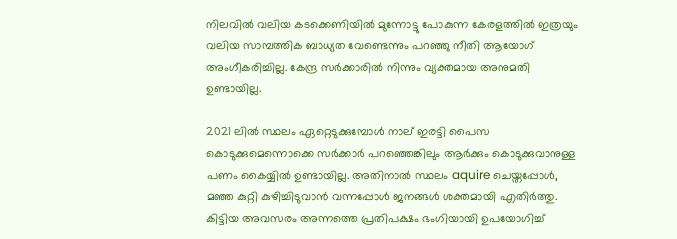നിലവിൽ വലിയ കടക്കെണിയിൽ മുന്നോട്ടു പോകുന്ന കേരളത്തിൽ ഇത്രയും വലിയ സാമ്പത്തിക ബാധ്യത വേണ്ടെന്നും പറഞ്ഞു നീതി ആയോഗ് അംഗീകരിച്ചില്ല. കേന്ദ്ര സർക്കാരിൽ നിന്നും വ്യക്തമായ അനുമതി ഉണ്ടായില്ല.

2021 ലിൽ സ്ഥലം ഏറ്റെടുക്കുമ്പോൾ നാല് ഇരട്ടി പൈസ കൊടുക്കുമെന്നൊക്കെ സർക്കാർ പറഞ്ഞെങ്കിലും ആർക്കും കൊടുക്കുവാനുള്ള പണം കൈയ്യിൽ ഉണ്ടായില്ല. അതിനാൽ സ്ഥലം aquire ചെയ്തപ്പോൾ, മഞ്ഞ കുറ്റി കുഴിച്ചിടുവാൻ വന്നപ്പോൾ ജനങ്ങൾ ശക്തമായി എതിർത്തു. കിട്ടിയ അവസരം അന്നത്തെ പ്രതിപക്ഷം ഭംഗിയായി ഉപയോഗിച്ച്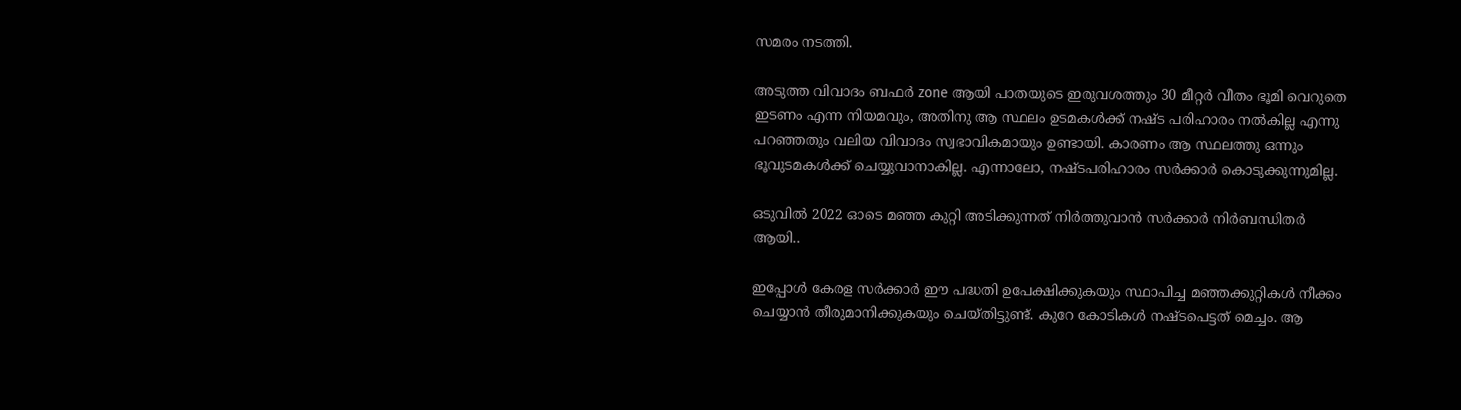സമരം നടത്തി.

അടുത്ത വിവാദം ബഫർ zone ആയി പാതയുടെ ഇരുവശത്തും 30 മീറ്റർ വീതം ഭൂമി വെറുതെ ഇടണം എന്ന നിയമവും, അതിനു ആ സ്ഥലം ഉടമകൾക്ക് നഷ്ട പരിഹാരം നൽകില്ല എന്നു പറഞ്ഞതും വലിയ വിവാദം സ്വഭാവികമായും ഉണ്ടായി. കാരണം ആ സ്ഥലത്തു ഒന്നും ഭൂവുടമകൾക്ക് ചെയ്യുവാനാകില്ല. എന്നാലോ, നഷ്ടപരിഹാരം സർക്കാർ കൊടുക്കുന്നുമില്ല.

ഒടുവിൽ 2022 ഓടെ മഞ്ഞ കുറ്റി അടിക്കുന്നത് നിർത്തുവാൻ സർക്കാർ നിർബന്ധിതർ ആയി..

ഇപ്പോൾ കേരള സർക്കാർ ഈ പദ്ധതി ഉപേക്ഷിക്കുകയും സ്ഥാപിച്ച മഞ്ഞക്കുറ്റികൾ നീക്കം ചെയ്യാൻ തീരുമാനിക്കുകയും ചെയ്തിട്ടുണ്ട്. കുറേ കോടികൾ നഷ്ടപെട്ടത് മെച്ചം. ആ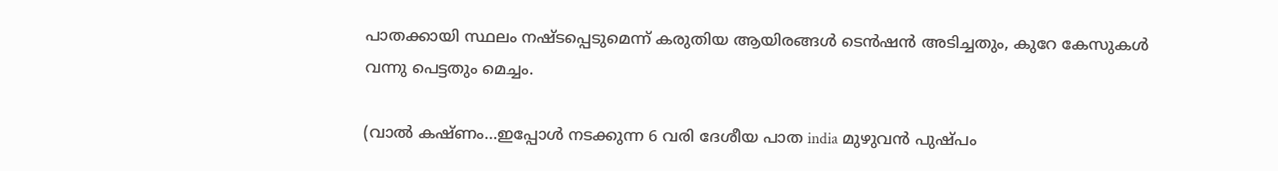പാതക്കായി സ്ഥലം നഷ്ടപ്പെടുമെന്ന് കരുതിയ ആയിരങ്ങൾ ടെൻഷൻ അടിച്ചതും, കുറേ കേസുകൾ വന്നു പെട്ടതും മെച്ചം.

(വാൽ കഷ്ണം…ഇപ്പോൾ നടക്കുന്ന 6 വരി ദേശീയ പാത india മുഴുവൻ പുഷ്പം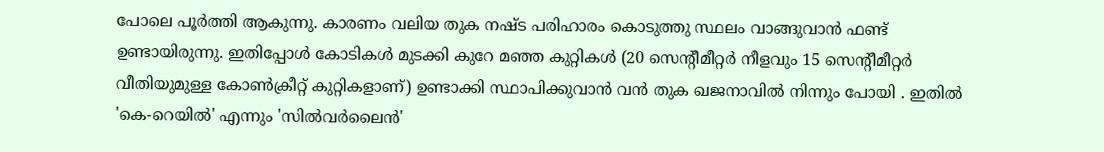പോലെ പൂർത്തി ആകുന്നു. കാരണം വലിയ തുക നഷ്ട പരിഹാരം കൊടുത്തു സ്ഥലം വാങ്ങുവാൻ ഫണ്ട്‌ ഉണ്ടായിരുന്നു. ഇതിപ്പോൾ കോടികൾ മുടക്കി കുറേ മഞ്ഞ കുറ്റികൾ (20 സെൻ്റീമീറ്റർ നീളവും 15 സെൻ്റീമീറ്റർ വീതിയുമുള്ള കോൺക്രീറ്റ് കുറ്റികളാണ്) ഉണ്ടാക്കി സ്ഥാപിക്കുവാൻ വൻ തുക ഖജനാവിൽ നിന്നും പോയി . ഇതിൽ 'കെ-റെയിൽ' എന്നും 'സിൽവർലൈൻ'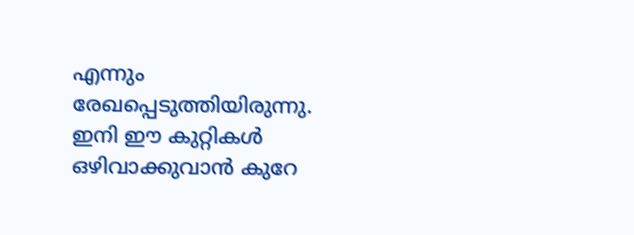എന്നും രേഖപ്പെടുത്തിയിരുന്നു. ഇനി ഈ കുറ്റികൾ ഒഴിവാക്കുവാൻ കുറേ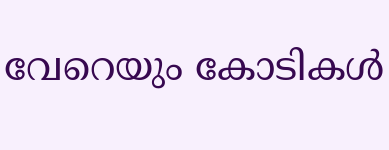വേറെയും കോടികൾ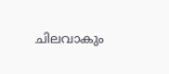ചിലവാകും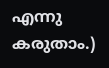എന്നു കരുതാം.)